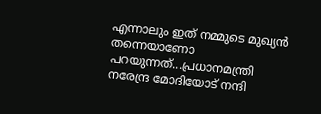എന്നാലും ഇത് നമ്മുടെ മുഖ്യൻ തന്നെയാണോ പറയുന്നത്...പ്രധാനമന്ത്രി നരേന്ദ്ര മോദിയോട് നന്ദി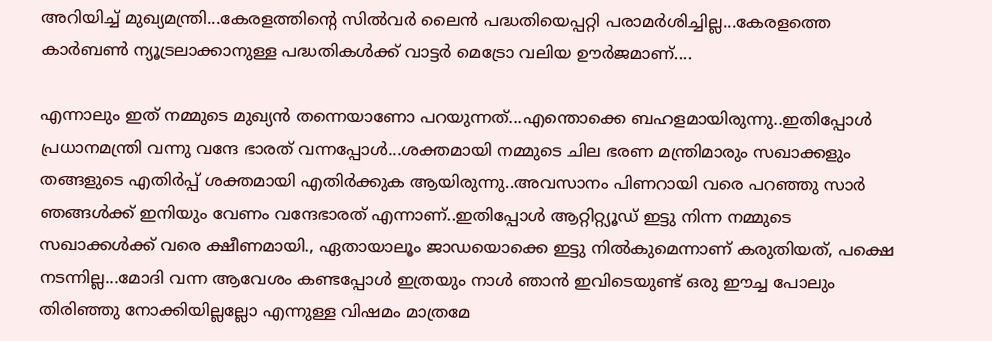അറിയിച്ച് മുഖ്യമന്ത്രി...കേരളത്തിന്റെ സിൽവർ ലൈൻ പദ്ധതിയെപ്പറ്റി പരാമർശിച്ചില്ല...കേരളത്തെ കാർബൺ ന്യൂട്രലാക്കാനുള്ള പദ്ധതികൾക്ക് വാട്ടർ മെട്രോ വലിയ ഊർജമാണ്....

എന്നാലും ഇത് നമ്മുടെ മുഖ്യൻ തന്നെയാണോ പറയുന്നത്...എന്തൊക്കെ ബഹളമായിരുന്നു..ഇതിപ്പോൾ പ്രധാനമന്ത്രി വന്നു വന്ദേ ഭാരത് വന്നപ്പോൾ...ശക്തമായി നമ്മുടെ ചില ഭരണ മന്ത്രിമാരും സഖാക്കളും തങ്ങളുടെ എതിർപ്പ് ശക്തമായി എതിർക്കുക ആയിരുന്നു..അവസാനം പിണറായി വരെ പറഞ്ഞു സാർ ഞങ്ങൾക്ക് ഇനിയും വേണം വന്ദേഭാരത് എന്നാണ്..ഇതിപ്പോൾ ആറ്റിറ്റ്യൂഡ് ഇട്ടു നിന്ന നമ്മുടെ സഖാക്കൾക്ക് വരെ ക്ഷീണമായി., ഏതായാലൂം ജാഡയൊക്കെ ഇട്ടു നിൽകുമെന്നാണ് കരുതിയത്, പക്ഷെ നടന്നില്ല...മോദി വന്ന ആവേശം കണ്ടപ്പോൾ ഇത്രയും നാൾ ഞാൻ ഇവിടെയുണ്ട് ഒരു ഈച്ച പോലും തിരിഞ്ഞു നോക്കിയില്ലല്ലോ എന്നുള്ള വിഷമം മാത്രമേ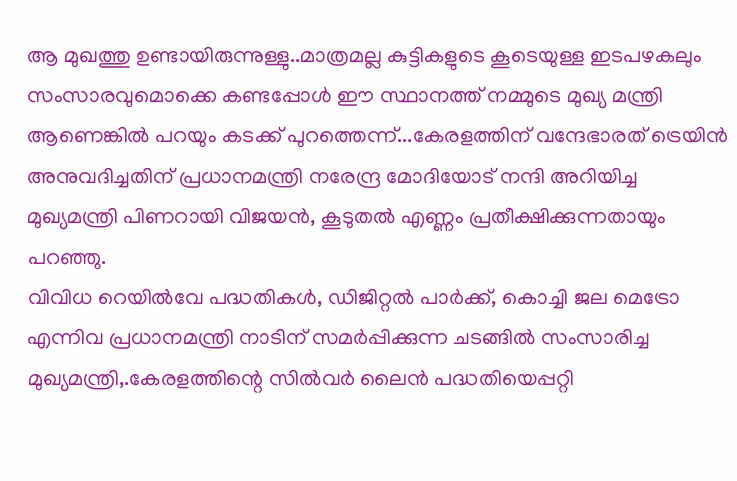ആ മുഖത്തു ഉണ്ടായിരുന്നുള്ളു..മാത്രമല്ല കുട്ടികളുടെ കൂടെയുള്ള ഇടപഴകലും സംസാരവുമൊക്കെ കണ്ടപ്പോൾ ഈ സ്ഥാനത്ത് നമ്മുടെ മുഖ്യ മന്ത്രി ആണെങ്കിൽ പറയും കടക്ക് പുറത്തെന്ന്...കേരളത്തിന് വന്ദേഭാരത് ട്രെയിൻ അനുവദിച്ചതിന് പ്രധാനമന്ത്രി നരേന്ദ്ര മോദിയോട് നന്ദി അറിയിച്ച മുഖ്യമന്ത്രി പിണറായി വിജയൻ, കൂടുതൽ എണ്ണം പ്രതീക്ഷിക്കുന്നതായും പറഞ്ഞു.
വിവിധ റെയിൽവേ പദ്ധതികൾ, ഡിജിറ്റൽ പാർക്ക്, കൊച്ചി ജല മെട്രോ എന്നിവ പ്രധാനമന്ത്രി നാടിന് സമർപ്പിക്കുന്ന ചടങ്ങിൽ സംസാരിച്ച മുഖ്യമന്ത്രി,.കേരളത്തിന്റെ സിൽവർ ലൈൻ പദ്ധതിയെപ്പറ്റി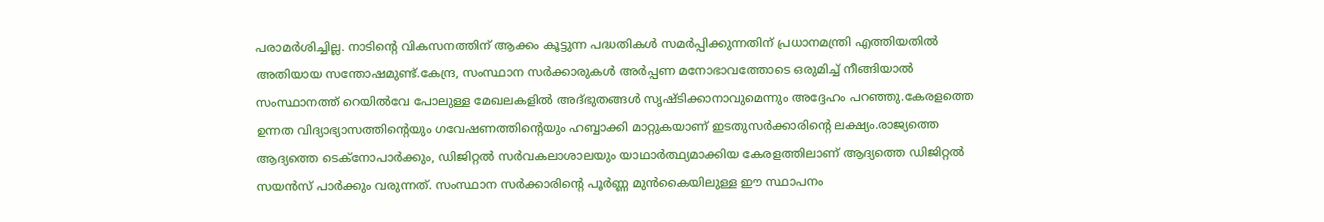പരാമർശിച്ചില്ല. നാടിന്റെ വികസനത്തിന് ആക്കം കൂട്ടുന്ന പദ്ധതികൾ സമർപ്പിക്കുന്നതിന് പ്രധാനമന്ത്രി എത്തിയതിൽ അതിയായ സന്തോഷമുണ്ട്.കേന്ദ്ര, സംസ്ഥാന സർക്കാരുകൾ അർപ്പണ മനോഭാവത്തോടെ ഒരുമിച്ച് നീങ്ങിയാൽ സംസ്ഥാനത്ത് റെയിൽവേ പോലുള്ള മേഖലകളിൽ അദ്ഭുതങ്ങൾ സൃഷ്ടിക്കാനാവുമെന്നും അദ്ദേഹം പറഞ്ഞു.കേരളത്തെ ഉന്നത വിദ്യാഭ്യാസത്തിന്റെയും ഗവേഷണത്തിന്റെയും ഹബ്ബാക്കി മാറ്റുകയാണ് ഇടതുസർക്കാരിന്റെ ലക്ഷ്യം.രാജ്യത്തെ ആദ്യത്തെ ടെക്നോപാർക്കും, ഡിജിറ്റൽ സർവകലാശാലയും യാഥാർത്ഥ്യമാക്കിയ കേരളത്തിലാണ് ആദ്യത്തെ ഡിജിറ്റൽ സയൻസ് പാർക്കും വരുന്നത്. സംസ്ഥാന സർക്കാരിന്റെ പൂർണ്ണ മുൻകൈയിലുള്ള ഈ സ്ഥാപനം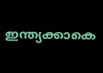ഇന്ത്യക്കാകെ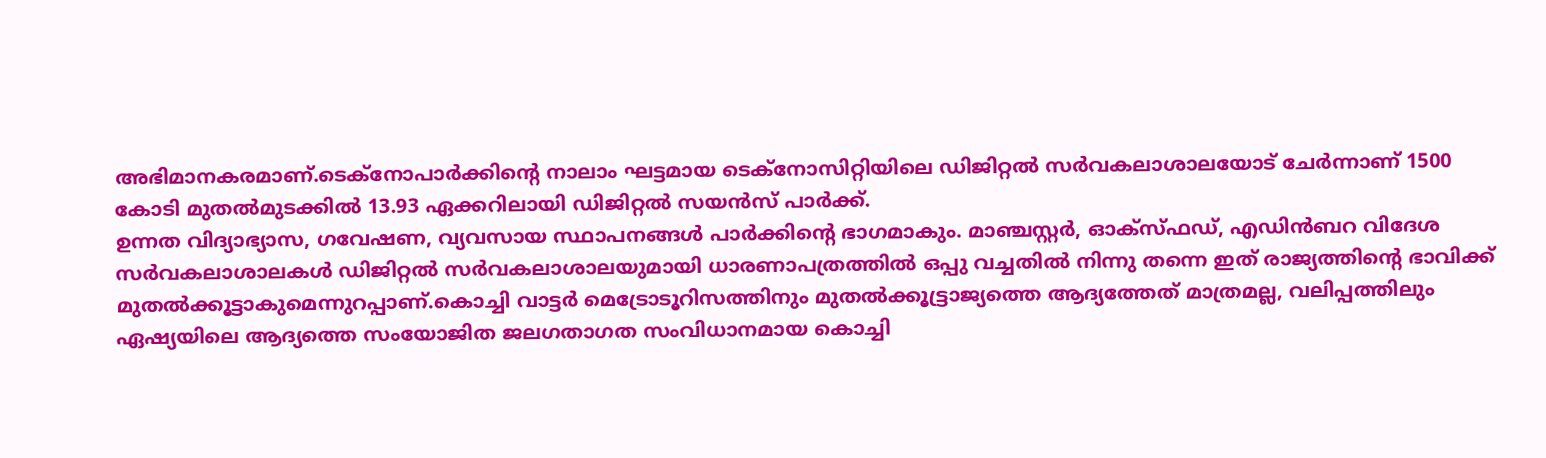അഭിമാനകരമാണ്.ടെക്നോപാർക്കിന്റെ നാലാം ഘട്ടമായ ടെക്നോസിറ്റിയിലെ ഡിജിറ്റൽ സർവകലാശാലയോട് ചേർന്നാണ് 1500 കോടി മുതൽമുടക്കിൽ 13.93 ഏക്കറിലായി ഡിജിറ്റൽ സയൻസ് പാർക്ക്.
ഉന്നത വിദ്യാഭ്യാസ, ഗവേഷണ, വ്യവസായ സ്ഥാപനങ്ങൾ പാർക്കിന്റെ ഭാഗമാകും. മാഞ്ചസ്റ്റർ, ഓക്സ്ഫഡ്, എഡിൻബറ വിദേശ സർവകലാശാലകൾ ഡിജിറ്റൽ സർവകലാശാലയുമായി ധാരണാപത്രത്തിൽ ഒപ്പു വച്ചതിൽ നിന്നു തന്നെ ഇത് രാജ്യത്തിന്റെ ഭാവിക്ക് മുതൽക്കൂട്ടാകുമെന്നുറപ്പാണ്.കൊച്ചി വാട്ടർ മെട്രോടൂറിസത്തിനും മുതൽക്കൂട്ട്രാജ്യത്തെ ആദ്യത്തേത് മാത്രമല്ല, വലിപ്പത്തിലും ഏഷ്യയിലെ ആദ്യത്തെ സംയോജിത ജലഗതാഗത സംവിധാനമായ കൊച്ചി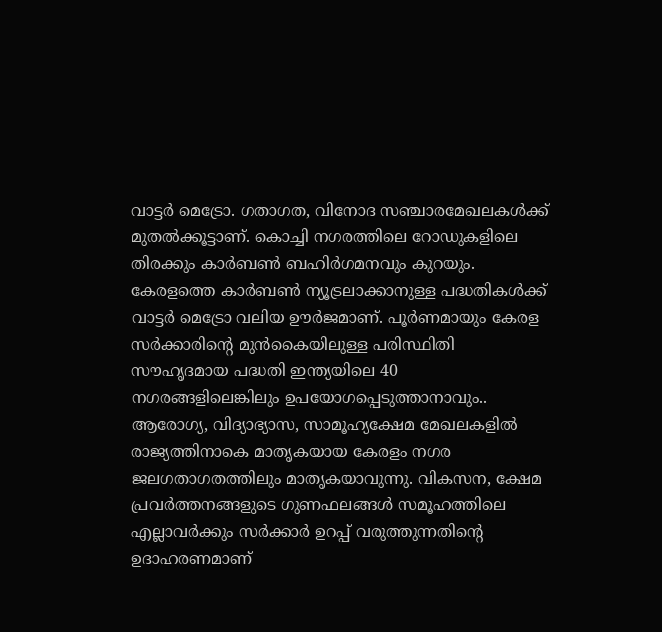വാട്ടർ മെട്രോ. ഗതാഗത, വിനോദ സഞ്ചാരമേഖലകൾക്ക് മുതൽക്കൂട്ടാണ്. കൊച്ചി നഗരത്തിലെ റോഡുകളിലെ തിരക്കും കാർബൺ ബഹിർഗമനവും കുറയും. കേരളത്തെ കാർബൺ ന്യൂട്രലാക്കാനുള്ള പദ്ധതികൾക്ക് വാട്ടർ മെട്രോ വലിയ ഊർജമാണ്. പൂർണമായും കേരള സർക്കാരിന്റെ മുൻകൈയിലുള്ള പരിസ്ഥിതി സൗഹൃദമായ പദ്ധതി ഇന്ത്യയിലെ 40 നഗരങ്ങളിലെങ്കിലും ഉപയോഗപ്പെടുത്താനാവും..
ആരോഗ്യ, വിദ്യാഭ്യാസ, സാമൂഹ്യക്ഷേമ മേഖലകളിൽ രാജ്യത്തിനാകെ മാതൃകയായ കേരളം നഗര ജലഗതാഗതത്തിലും മാതൃകയാവുന്നു. വികസന, ക്ഷേമ പ്രവർത്തനങ്ങളുടെ ഗുണഫലങ്ങൾ സമൂഹത്തിലെ എല്ലാവർക്കും സർക്കാർ ഉറപ്പ് വരുത്തുന്നതിന്റെ ഉദാഹരണമാണ്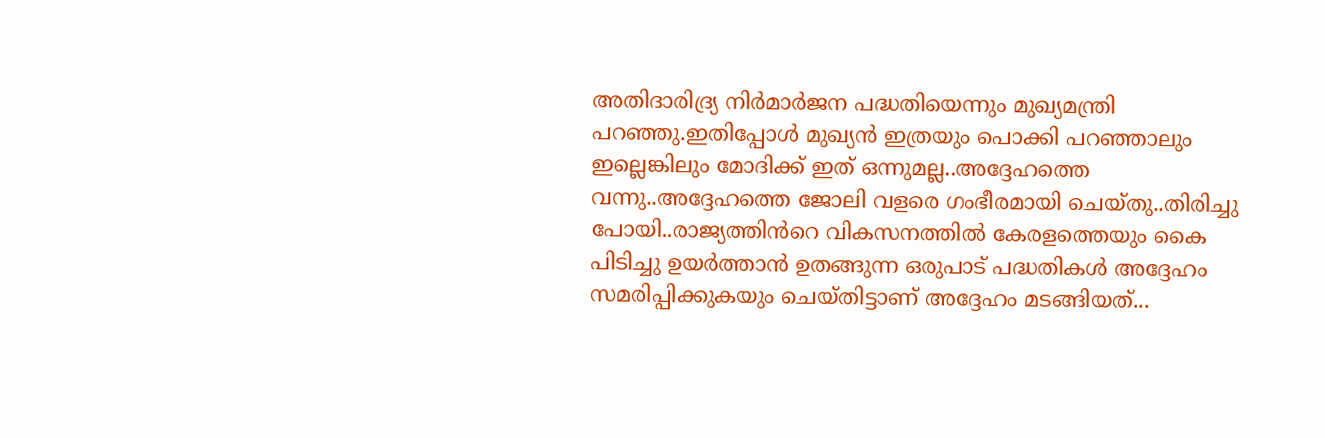അതിദാരിദ്ര്യ നിർമാർജന പദ്ധതിയെന്നും മുഖ്യമന്ത്രി പറഞ്ഞു.ഇതിപ്പോൾ മുഖ്യൻ ഇത്രയും പൊക്കി പറഞ്ഞാലും ഇല്ലെങ്കിലും മോദിക്ക് ഇത് ഒന്നുമല്ല..അദ്ദേഹത്തെ വന്നു..അദ്ദേഹത്തെ ജോലി വളരെ ഗംഭീരമായി ചെയ്തു..തിരിച്ചു പോയി..രാജ്യത്തിൻറെ വികസനത്തിൽ കേരളത്തെയും കൈ പിടിച്ചു ഉയർത്താൻ ഉതങ്ങുന്ന ഒരുപാട് പദ്ധതികൾ അദ്ദേഹം സമരിപ്പിക്കുകയും ചെയ്തിട്ടാണ് അദ്ദേഹം മടങ്ങിയത്...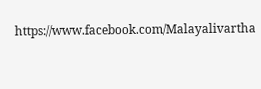https://www.facebook.com/Malayalivartha